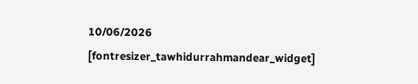10/06/2026
[fontresizer_tawhidurrahmandear_widget]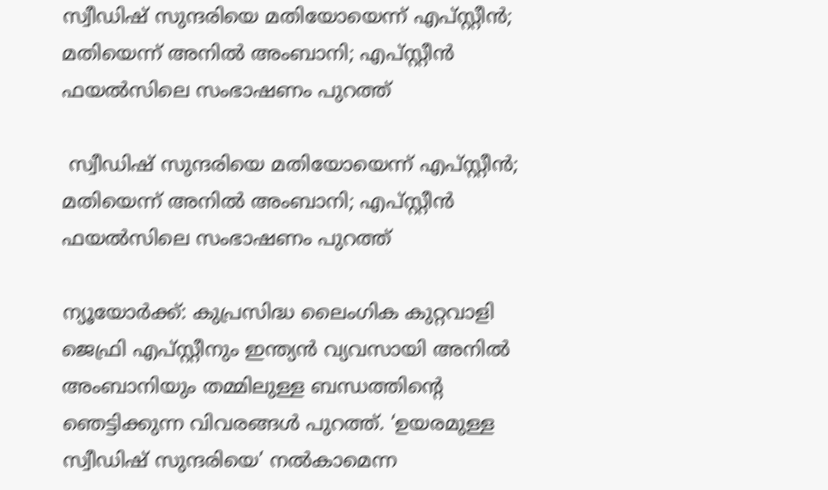സ്വീഡിഷ് സുന്ദരിയെ മതിയോയെന്ന് എപ്‌സ്റ്റീൻ; മതിയെന്ന് അനിൽ അംബാനി; എപ്‌സ്റ്റീൻ ഫയൽസിലെ സംഭാഷണം പുറത്ത്

 സ്വീഡിഷ് സുന്ദരിയെ മതിയോയെന്ന് എപ്‌സ്റ്റീൻ; മതിയെന്ന് അനിൽ അംബാനി; എപ്‌സ്റ്റീൻ ഫയൽസിലെ സംഭാഷണം പുറത്ത്

ന്യൂയോർക്ക്: കുപ്രസിദ്ധ ലൈംഗിക കുറ്റവാളി ജെഫ്രി എപ്സ്റ്റീനും ഇന്ത്യൻ വ്യവസായി അനിൽ അംബാനിയും തമ്മിലുള്ള ബന്ധത്തിന്റെ ഞെട്ടിക്കുന്ന വിവരങ്ങൾ പുറത്ത്. ‘ഉയരമുള്ള സ്വീഡിഷ് സുന്ദരിയെ’ നൽകാമെന്ന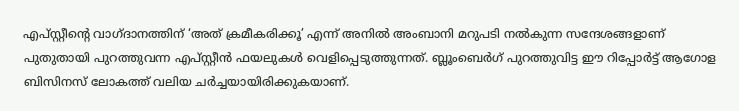എപ്സ്റ്റീന്റെ വാഗ്ദാനത്തിന് ‘അത് ക്രമീകരിക്കൂ’ എന്ന് അനിൽ അംബാനി മറുപടി നൽകുന്ന സന്ദേശങ്ങളാണ് പുതുതായി പുറത്തുവന്ന എപ്സ്റ്റീൻ ഫയലുകൾ വെളിപ്പെടുത്തുന്നത്. ബ്ലൂംബെർഗ് പുറത്തുവിട്ട ഈ റിപ്പോർട്ട് ആഗോള ബിസിനസ് ലോകത്ത് വലിയ ചർച്ചയായിരിക്കുകയാണ്.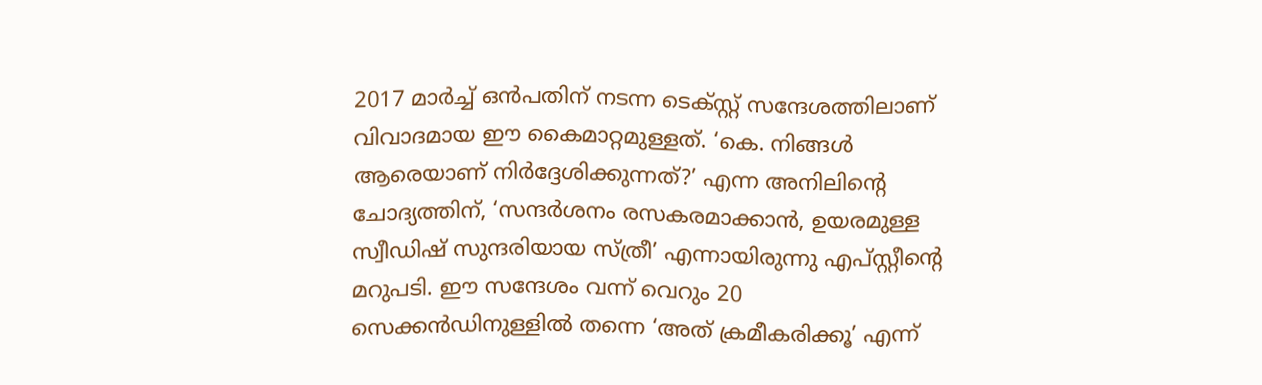2017 മാർച്ച് ഒൻപതിന് നടന്ന ടെക്സ്റ്റ് സന്ദേശത്തിലാണ് വിവാദമായ ഈ കൈമാറ്റമുള്ളത്. ‘കെ. നിങ്ങൾ ആരെയാണ് നിർദ്ദേശിക്കുന്നത്?’ എന്ന അനിലിന്റെ ചോദ്യത്തിന്, ‘സന്ദർശനം രസകരമാക്കാൻ, ഉയരമുള്ള സ്വീഡിഷ് സുന്ദരിയായ സ്ത്രീ’ എന്നായിരുന്നു എപ്സ്റ്റീന്റെ മറുപടി. ഈ സന്ദേശം വന്ന് വെറും 20 സെക്കൻഡിനുള്ളിൽ തന്നെ ‘അത് ക്രമീകരിക്കൂ’ എന്ന്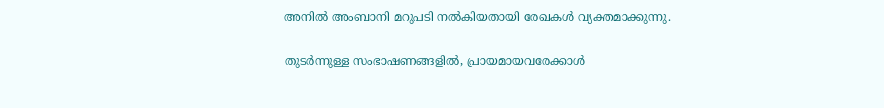അനിൽ അംബാനി മറുപടി നൽകിയതായി രേഖകൾ വ്യക്തമാക്കുന്നു.

തുടർന്നുള്ള സംഭാഷണങ്ങളിൽ, പ്രായമായവരേക്കാൾ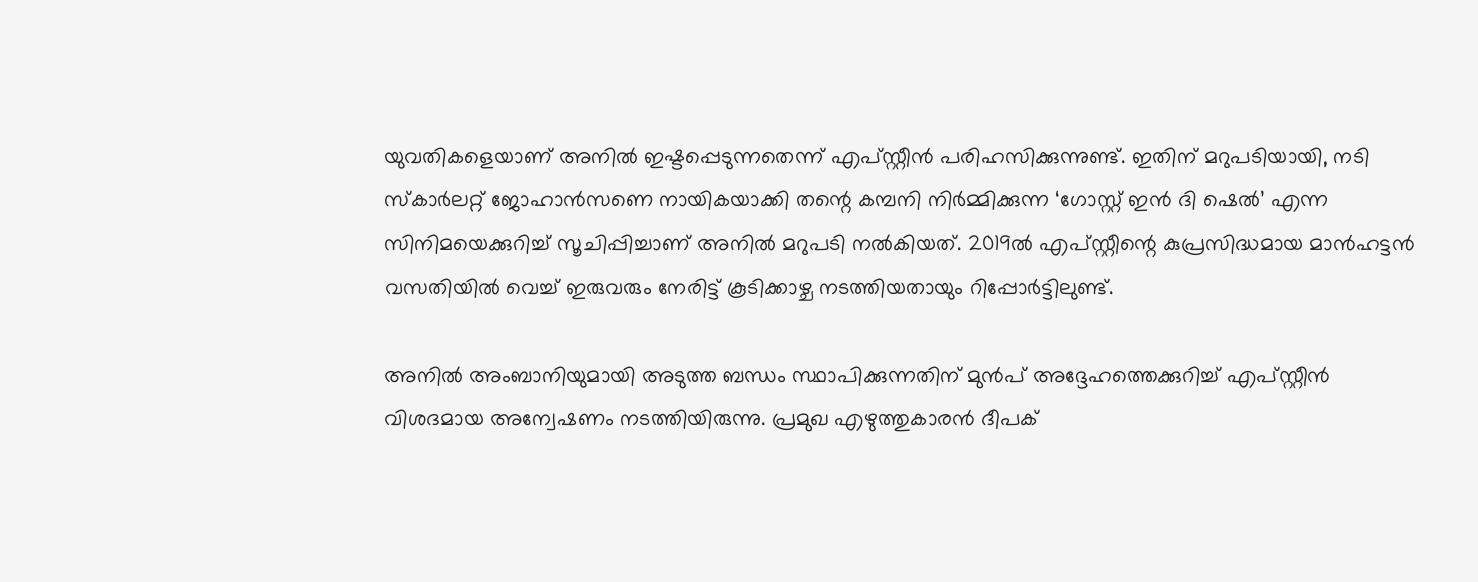യുവതികളെയാണ് അനിൽ ഇഷ്ടപ്പെടുന്നതെന്ന് എപ്സ്റ്റീൻ പരിഹസിക്കുന്നുണ്ട്. ഇതിന് മറുപടിയായി, നടി സ്‌കാർലറ്റ് ജോഹാൻസണെ നായികയാക്കി തന്റെ കമ്പനി നിർമ്മിക്കുന്ന ‘ഗോസ്റ്റ് ഇൻ ദി ഷെൽ’ എന്ന സിനിമയെക്കുറിച്ച് സൂചിപ്പിച്ചാണ് അനിൽ മറുപടി നൽകിയത്. 2019ൽ എപ്സ്റ്റീന്റെ കുപ്രസിദ്ധമായ മാൻഹട്ടൻ വസതിയിൽ വെച്ച് ഇരുവരും നേരിട്ട് കൂടിക്കാഴ്ച നടത്തിയതായും റിപ്പോർട്ടിലുണ്ട്.

അനിൽ അംബാനിയുമായി അടുത്ത ബന്ധം സ്ഥാപിക്കുന്നതിന് മുൻപ് അദ്ദേഹത്തെക്കുറിച്ച് എപ്സ്റ്റീൻ വിശദമായ അന്വേഷണം നടത്തിയിരുന്നു. പ്രമുഖ എഴുത്തുകാരൻ ദീപക്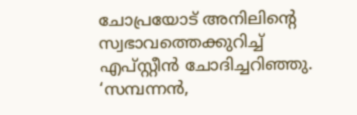ചോപ്രയോട് അനിലിന്റെ സ്വഭാവത്തെക്കുറിച്ച് എപ്സ്റ്റീൻ ചോദിച്ചറിഞ്ഞു. ‘സമ്പന്നൻ,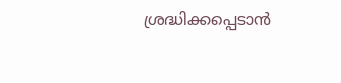ശ്രദ്ധിക്കപ്പെടാൻ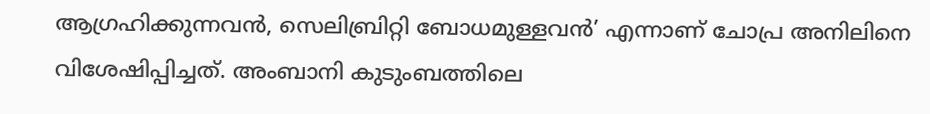ആഗ്രഹിക്കുന്നവൻ, സെലിബ്രിറ്റി ബോധമുള്ളവൻ’ എന്നാണ് ചോപ്ര അനിലിനെ വിശേഷിപ്പിച്ചത്. അംബാനി കുടുംബത്തിലെ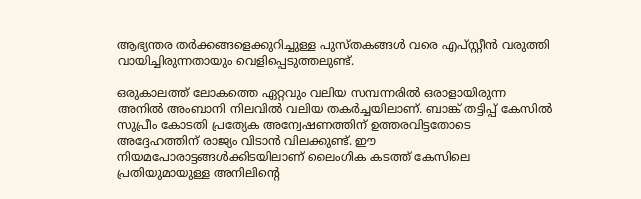ആഭ്യന്തര തർക്കങ്ങളെക്കുറിച്ചുള്ള പുസ്തകങ്ങൾ വരെ എപ്സ്റ്റീൻ വരുത്തി വായിച്ചിരുന്നതായും വെളിപ്പെടുത്തലുണ്ട്.

ഒരുകാലത്ത് ലോകത്തെ ഏറ്റവും വലിയ സമ്പന്നരിൽ ഒരാളായിരുന്ന അനിൽ അംബാനി നിലവിൽ വലിയ തകർച്ചയിലാണ്. ബാങ്ക് തട്ടിപ്പ് കേസിൽ സുപ്രീം കോടതി പ്രത്യേക അന്വേഷണത്തിന് ഉത്തരവിട്ടതോടെ അദ്ദേഹത്തിന് രാജ്യം വിടാൻ വിലക്കുണ്ട്. ഈ നിയമപോരാട്ടങ്ങൾക്കിടയിലാണ് ലൈംഗിക കടത്ത് കേസിലെ പ്രതിയുമായുള്ള അനിലിന്റെ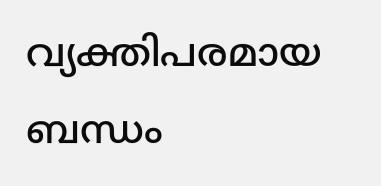വ്യക്തിപരമായ ബന്ധം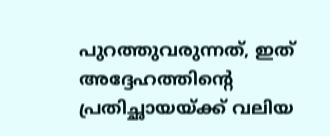പുറത്തുവരുന്നത്, ഇത് അദ്ദേഹത്തിന്റെ പ്രതിച്ഛായയ്ക്ക് വലിയ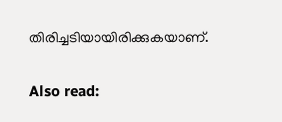തിരിച്ചടിയായിരിക്കുകയാണ്.

Also read: